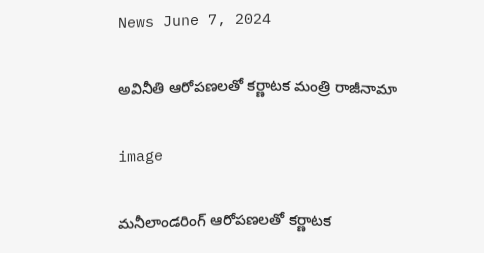News June 7, 2024

అవినీతి ఆరోపణలతో కర్ణాటక మంత్రి రాజీనామా

image

మనీలాండరింగ్ ఆరోపణలతో కర్ణాటక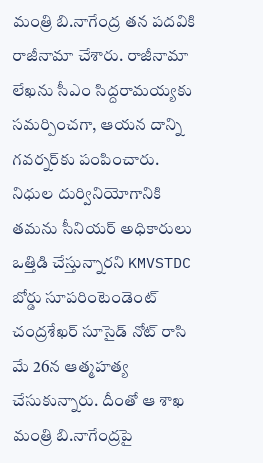మంత్రి బి.నాగేంద్ర తన పదవికి రాజీనామా చేశారు. రాజీనామా లేఖను సీఎం సిద్దరామయ్యకు సమర్పించగా, ఆయన దాన్ని గవర్నర్‌కు పంపించారు. నిధుల దుర్వినియోగానికి తమను సీనియర్ అధికారులు ఒత్తిడి చేస్తున్నారని KMVSTDC బోర్డు సూపరింటెండెంట్ చంద్రశేఖర్ సూసైడ్ నోట్ రాసి మే 26న ఆత్మహత్య చేసుకున్నారు. దీంతో ఆ శాఖ మంత్రి బి.నాగేంద్రపై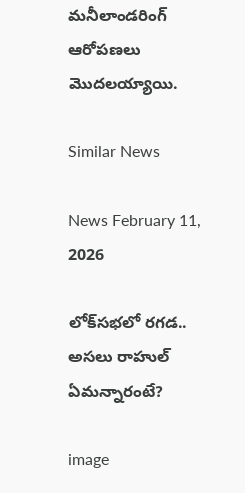మనీలాండరింగ్ ఆరోపణలు మొదలయ్యాయి.

Similar News

News February 11, 2026

లోక్‌సభలో రగడ.. అసలు రాహుల్ ఏమన్నారంటే?

image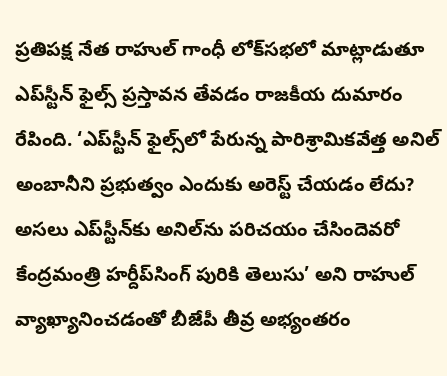ప్రతిపక్ష నేత రాహుల్ గాంధీ లోక్‌సభలో మాట్లాడుతూ ఎప్‌స్టీన్ ఫైల్స్ ప్రస్తావన తేవడం రాజకీయ దుమారం రేపింది. ‘ఎప్‌స్టీన్ ఫైల్స్‌లో పేరున్న పారిశ్రామికవేత్త అనిల్ అంబానీని ప్రభుత్వం ఎందుకు అరెస్ట్ చేయడం లేదు? అసలు ఎప్‌స్టీన్‌కు అనిల్‌ను పరిచయం చేసిందెవరో కేంద్రమంత్రి హర్దీప్‌సింగ్ పురికి తెలుసు’ అని రాహుల్ వ్యాఖ్యానించడంతో బీజేపీ తీవ్ర అభ్యంతరం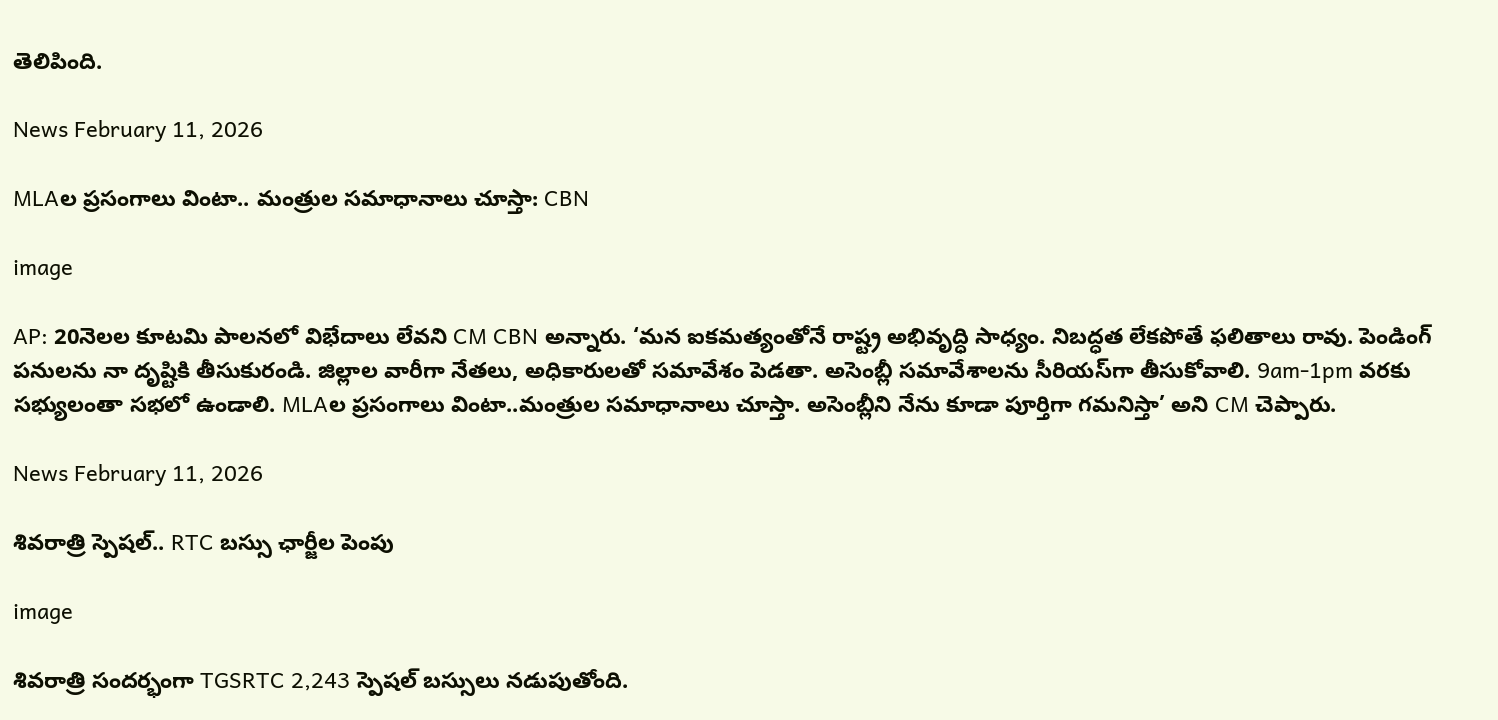తెలిపింది.

News February 11, 2026

MLAల ప్రసంగాలు వింటా.. మంత్రుల సమాధానాలు చూస్తా: CBN

image

AP: 20నెలల కూటమి పాలనలో విభేదాలు లేవని CM CBN అన్నారు. ‘మన ఐకమత్యంతోనే రాష్ట్ర అభివృద్ధి సాధ్యం. నిబద్ధత లేకపోతే ఫలితాలు రావు. పెండింగ్ పనులను నా దృష్టికి తీసుకురండి. జిల్లాల వారీగా నేతలు, అధికారులతో సమావేశం పెడతా. అసెంబ్లీ సమావేశాలను సీరియస్‌గా తీసుకోవాలి. 9am-1pm వరకు సభ్యులంతా సభలో ఉండాలి. MLAల ప్రసంగాలు వింటా..మంత్రుల సమాధానాలు చూస్తా. అసెంబ్లీని నేను కూడా పూర్తిగా గమనిస్తా’ అని CM చెప్పారు.

News February 11, 2026

శివరాత్రి స్పెషల్.. RTC బస్సు ఛార్జీల పెంపు

image

శివరాత్రి సందర్భంగా TGSRTC 2,243 స్పెషల్ బస్సులు నడుపుతోంది.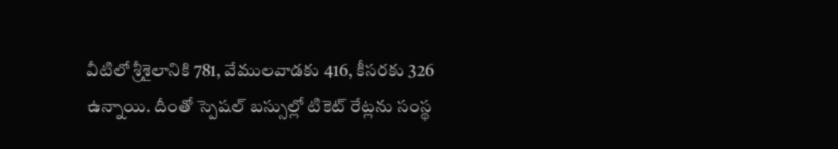వీటిలో శ్రీశైలానికి 781, వేములవాడకు 416, కీసరకు 326 ఉన్నాయి. దీంతో స్పెషల్ బస్సుల్లో టికెట్ రేట్లను సంస్థ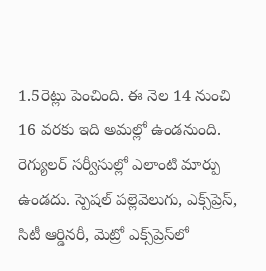1.5రెట్లు పెంచింది. ఈ నెల 14 నుంచి 16 వరకు ఇది అమల్లో ఉండనుంది. రెగ్యులర్ సర్వీసుల్లో ఎలాంటి మార్పు ఉండదు. స్పెషల్ పల్లెవెలుగు, ఎక్స్‌ప్రెస్, సిటీ ఆర్డినరీ, మెట్రో ఎక్స్‌ప్రెస్‌లో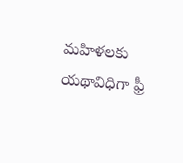మహిళలకు యథావిధిగా ఫ్రీ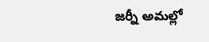జర్నీ అమల్లో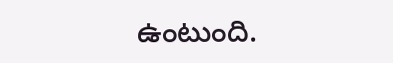ఉంటుంది.